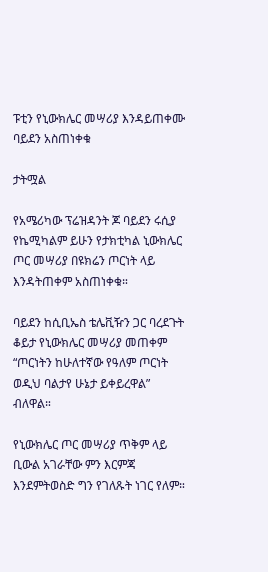ፑቲን የኒውክሌር መሣሪያ እንዳይጠቀሙ ባይደን አስጠነቀቁ

ታትሟል

የአሜሪካው ፕሬዝዳንት ጆ ባይደን ሩሲያ የኬሚካልም ይሁን የታክቲካል ኒውክሌር ጦር መሣሪያ በዩክሬን ጦርነት ላይ እንዳትጠቀም አስጠነቀቁ።

ባይደን ከሲቢኤስ ቴሌቪዥን ጋር ባረደጉት ቆይታ የኒውክሌር መሣሪያ መጠቀም “ጦርነትን ከሁለተኛው የዓለም ጦርነት ወዲህ ባልታየ ሁኔታ ይቀይረዋል” ብለዋል።

የኒውክሌር ጦር መሣሪያ ጥቅም ላይ ቢውል አገራቸው ምን እርምጃ እንደምትወስድ ግን የገለጹት ነገር የለም።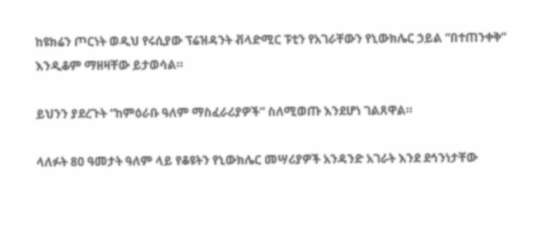ከዩክሬን ጦርነት ወዲህ የሩሲያው ፕሬዝዳንት ቭላድሚር ፑቲን የአገራቸውን የኒውክሌር ኃይል “በተጠንቀቅ” እንዲቆም ማዘዛቸው ይታወሳል።

ይህንን ያደረጉት “ከምዕራቡ ዓለም ማስፈራሪያዎች” ስለሚወጡ እንደሆነ ገልጸዋል።

ላለፉት 80 ዓመታት ዓለም ላይ የቆዩትን የኒውክሌር መሣሪያዎች አንዳንድ አገራት እንደ ደኅንነታቸው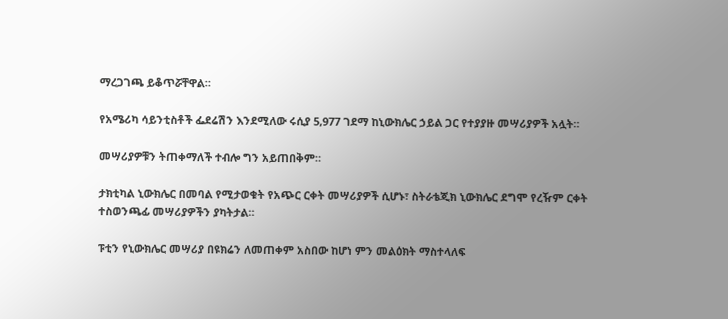ማረጋገጫ ይቆጥሯቸዋል።

የአሜሪካ ሳይንቲስቶች ፌደሬሽን እንደሚለው ሩሲያ 5,977 ገደማ ከኒውክሌር ኃይል ጋር የተያያዙ መሣሪያዎች አሏት።

መሣሪያዎቹን ትጠቀማለች ተብሎ ግን አይጠበቅም።

ታክቲካል ኒውክሌር በመባል የሚታወቁት የአጭር ርቀት መሣሪያዎች ሲሆኑ፣ ስትራቴጂክ ኒውክሌር ደግሞ የረዥም ርቀት ተስወንጫፊ መሣሪያዎችን ያካትታል።

ፑቲን የኒውክሌር መሣሪያ በዩክሬን ለመጠቀም አስበው ከሆነ ምን መልዕክት ማስተላለፍ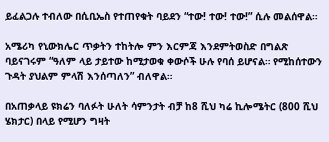ይፈልጋሉ ተብለው በሲቢኤስ የተጠየቁት ባይደን “ተው! ተው! ተው!” ሲሉ መልሰዋል።

አሜሪካ የኒውክሌር ጥቃትን ተከትሎ ምን እርምጃ እንደምትወስድ በግልጽ ባይናገሩም “ዓለም ላይ ታይተው ከሚታወቁ ቀውሶች ሁሉ የባሰ ይሆናል። የሚከሰተውን ጉዳት ያህልም ምላሽ እንሰጣለን” ብለዋል።

በአጠቃላይ ዩክሬን ባለፉት ሁለት ሳምንታት ብቻ ከ8 ሺህ ካሬ ኪሎሜትር (800 ሺህ ሄክታር) በላይ የሚሆን ግዛት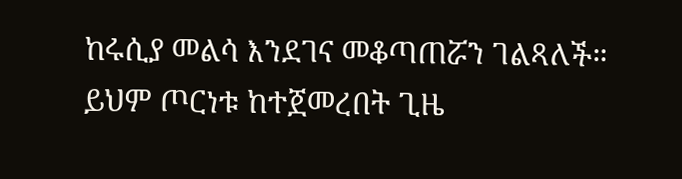ከሩሲያ መልሳ እንደገና መቆጣጠሯን ገልጻለች። ይህም ጦርነቱ ከተጀመረበት ጊዜ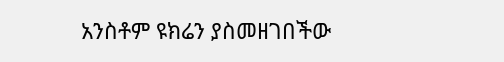አንስቶም ዩክሬን ያስመዘገበችው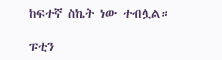ከፍተኛ ስኬት ነው ተብሏል።

ፑቲን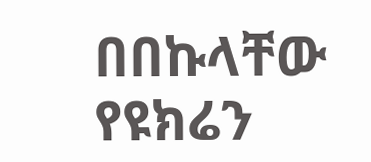በበኩላቸው የዩክሬን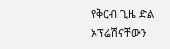የቅርብ ጊዜ ድል ኦፕሬሽናቸውን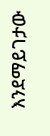እንደማይገታው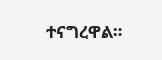ተናግረዋል።